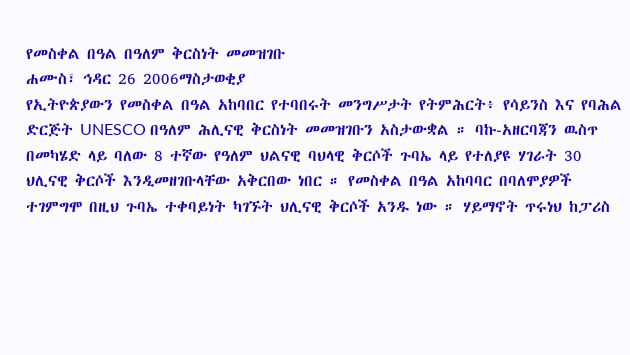የመስቀል በዓል በዓለም ቅርስነት መመዝገቡ
ሐሙስ፣ ኅዳር 26 2006ማስታወቂያ
የኢትዮጵያውን የመስቀል በዓል አከባበር የተባበሩት መንግሥታት የትምሕርት፥ የሳይንስ እና የባሕል ድርጅት UNESCO በዓለም ሕሊናዊ ቅርስነት መመዝገቡን አስታውቋል ። ባኩ-አዘርባጃን ዉስጥ በመካሄድ ላይ ባለው 8 ተኛው የዓለም ህልናዊ ባህላዊ ቅርሶች ጉባኤ ላይ የተለያዩ ሃገራት 30 ህሊናዊ ቅርሶች እንዲመዘገቡላቸው አቅርበው ነበር ። የመስቀል በዓል አከባባር በባለሞያዎች ተገምግሞ በዚህ ጉባኤ ተቀባይነት ካገኙት ህሊናዊ ቅርሶች አንዱ ነው ። ሃይማኖት ጥሩነህ ከፓሪስ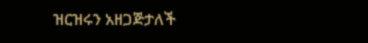ዝርዝሩን አዘጋጅታለች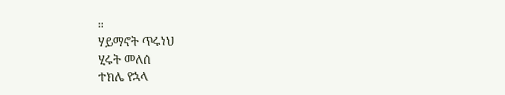።
ሃይማኖት ጥሩነህ
ሂሩት መለሰ
ተክሌ የኋላ